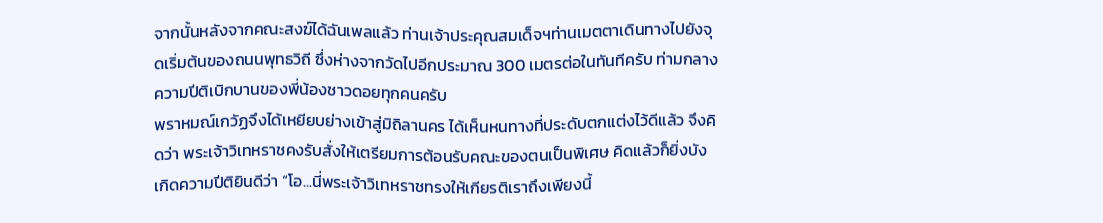จากนั้นหลังจากคณะสงฆ์ได้ฉันเพลแล้ว ท่านเจ้าประคุณสมเด็จฯท่านเมตตาเดินทางไปยังจุดเริ่มต้นของถนนพุทธวิถี ซึ่งห่างจากวัดไปอีกประมาณ 300 เมตรต่อในทันทีครับ ท่ามกลางความปีติเบิกบานของพี่น้องชาวดอยทุกคนครับ
พราหมณ์เกวัฏจึงได้เหยียบย่างเข้าสู่มิถิลานคร ได้เห็นหนทางที่ประดับตกแต่งไว้ดีแล้ว จึงคิดว่า พระเจ้าวิเทหราชคงรับสั่งให้เตรียมการต้อนรับคณะของตนเป็นพิเศษ คิดแล้วก็ยิ่งบังเกิดความปีติยินดีว่า “โอ...นี่พระเจ้าวิเทหราชทรงให้เกียรติเราถึงเพียงนี้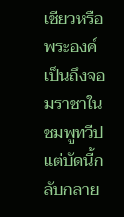เชียวหรือ พระองค์เป็นถึงจอมราชาในชมพูทวีป แต่บัดนี้กลับกลาย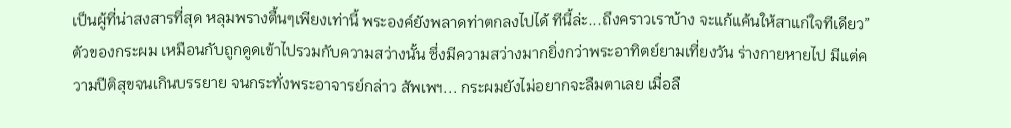เป็นผู้ที่น่าสงสารที่สุด หลุมพรางตื้นๆเพียงเท่านี้ พระองค์ยังพลาดท่าตกลงไปได้ ทีนี้ล่ะ...ถึงคราวเราบ้าง จะแก้แค้นให้สาแก่ใจทีเดียว”
ตัวของกระผม เหมือนกับถูกดูดเข้าไปรวมกับความสว่างนั้น ซึ่งมีความสว่างมากยิ่งกว่าพระอาทิตย์ยามเที่ยงวัน ร่างกายหายไป มีแต่ความปีติสุขจนเกินบรรยาย จนกระทั่งพระอาจารย์กล่าว สัพเพฯ... กระผมยังไม่อยากจะลืมตาเลย เมื่อลื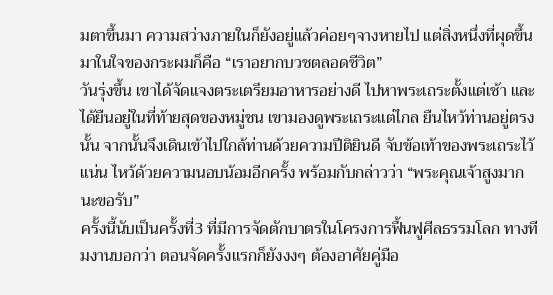มตาขึ้นมา ความสว่างภายในก็ยังอยู่แล้วค่อยๆจางหายไป แต่สิ่งหนึ่งที่ผุดขึ้นมาในใจของกระผมก็คือ “เราอยากบวชตลอดชีวิต”
วันรุ่งขึ้น เขาได้จัดแจงตระเตรียมอาหารอย่างดี ไปหาพระเถระตั้งแต่เช้า และได้ยืนอยู่ในที่ท้ายสุดของหมู่ชน เขามองดูพระเถระแต่ไกล ยืนไหว้ท่านอยู่ตรงนั้น จากนั้นจึงเดินเข้าไปใกล้ท่านด้วยความปีติยินดี จับข้อเท้าของพระเถระไว้แน่น ไหว้ด้วยความนอบน้อมอีกครั้ง พร้อมกับกล่าวว่า “พระคุณเจ้าสูงมากนะขอรับ”
ครั้งนี้นับเป็นครั้งที่3 ที่มีการจัดตักบาตรในโครงการฟื้นฟูศีลธรรมโลก ทางทีมงานบอกว่า ตอนจัดครั้งแรกก็ยังงงๆ ต้องอาศัยคู่มือ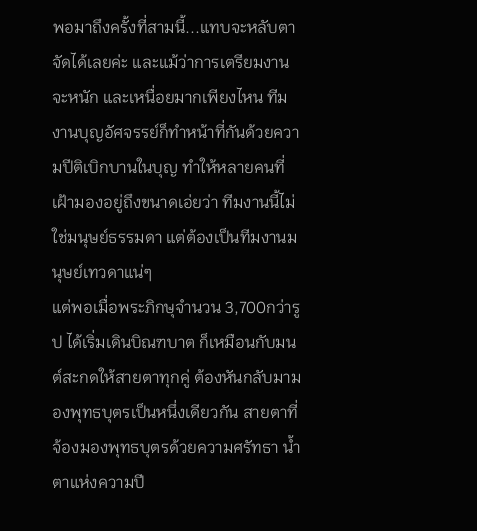พอมาถึงครั้งที่สามนี้...แทบจะหลับตาจัดได้เลยค่ะ และแม้ว่าการเตรียมงานจะหนัก และเหนื่อยมากเพียงไหน ทีมงานบุญอัศจรรย์ก็ทำหน้าที่กันด้วยความปีติเบิกบานในบุญ ทำให้หลายคนที่เฝ้ามองอยู่ถึงขนาดเอ่ยว่า ทีมงานนี้ไม่ใช่มนุษย์ธรรมดา แต่ต้องเป็นทีมงานมนุษย์เทวดาแน่ๆ
แต่พอเมื่อพระภิกษุจำนวน 3,700กว่ารูป ได้เริ่มเดินบิณฑบาต ก็เหมือนกับมนต์สะกดให้สายตาทุกคู่ ต้องหันกลับมามองพุทธบุตรเป็นหนึ่งเดียวกัน สายตาที่จ้องมองพุทธบุตรด้วยความศรัทธา น้ำตาแห่งความปี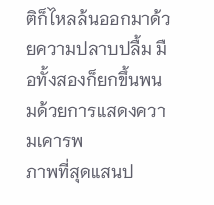ติก็ไหลล้นออกมาด้วยความปลาบปลื้ม มือทั้งสองก็ยกขึ้นพนมด้วยการแสดงความเคารพ
ภาพที่สุดแสนป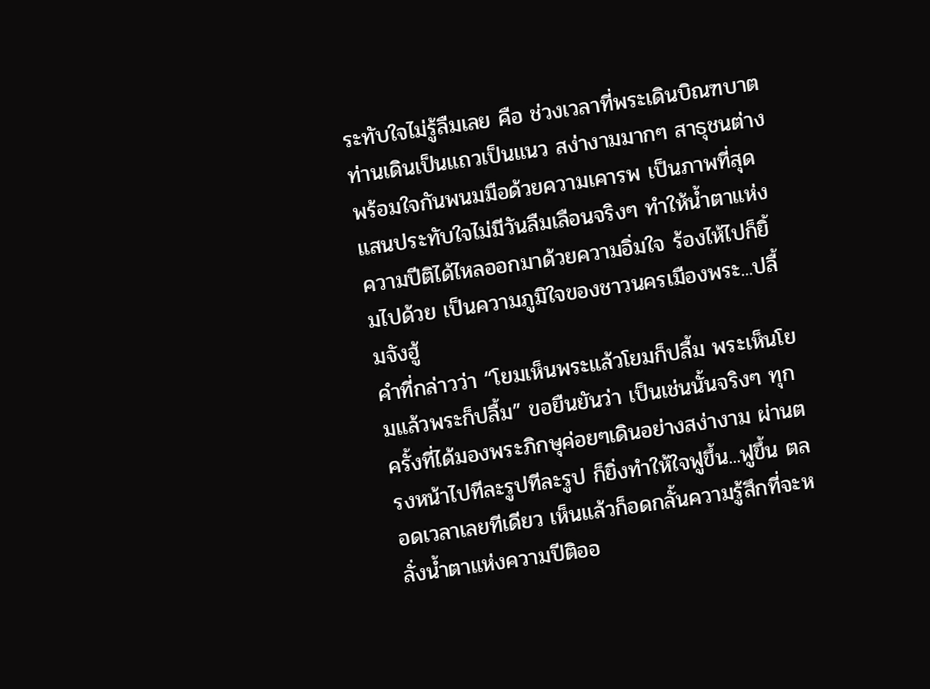ระทับใจไม่รู้ลืมเลย คือ ช่วงเวลาที่พระเดินบิณฑบาต ท่านเดินเป็นแถวเป็นแนว สง่างามมากๆ สาธุชนต่างพร้อมใจกันพนมมือด้วยความเคารพ เป็นภาพที่สุดแสนประทับใจไม่มีวันลืมเลือนจริงๆ ทำให้น้ำตาแห่งความปีติได้ไหลออกมาด้วยความอิ่มใจ ร้องไห้ไปก็ยิ้มไปด้วย เป็นความภูมิใจของชาวนครเมืองพระ...ปลื้มจังฮู้
คำที่กล่าวว่า “โยมเห็นพระแล้วโยมก็ปลื้ม พระเห็นโยมแล้วพระก็ปลื้ม” ขอยืนยันว่า เป็นเช่นนั้นจริงๆ ทุกครั้งที่ได้มองพระภิกษุค่อยๆเดินอย่างสง่างาม ผ่านตรงหน้าไปทีละรูปทีละรูป ก็ยิ่งทำให้ใจฟูขึ้น...ฟูขึ้น ตลอดเวลาเลยทีเดียว เห็นแล้วก็อดกลั้นความรู้สึกที่จะหลั่งน้ำตาแห่งความปีติออ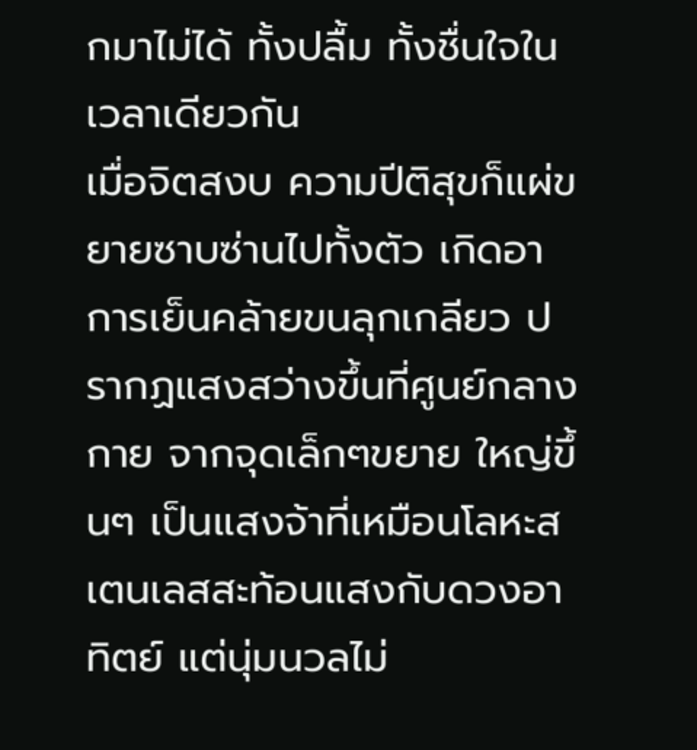กมาไม่ได้ ทั้งปลื้ม ทั้งชื่นใจในเวลาเดียวกัน
เมื่อจิตสงบ ความปีติสุขก็แผ่ขยายซาบซ่านไปทั้งตัว เกิดอาการเย็นคล้ายขนลุกเกลียว ปรากฏแสงสว่างขึ้นที่ศูนย์กลางกาย จากจุดเล็กๆขยาย ใหญ่ขึ้นๆ เป็นแสงจ้าที่เหมือนโลหะสเตนเลสสะท้อนแสงกับดวงอาทิตย์ แต่นุ่มนวลไม่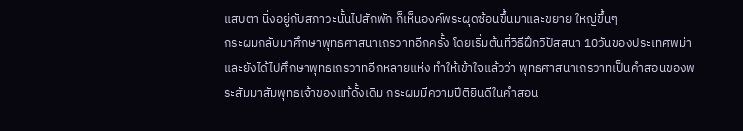แสบตา นิ่งอยู่กับสภาวะนั้นไปสักพัก ก็เห็นองค์พระผุดซ้อนขึ้นมาและขยาย ใหญ่ขึ้นๆ
กระผมกลับมาศึกษาพุทธศาสนาเถรวาทอีกครั้ง โดยเริ่มต้นที่วิธีฝึกวิปัสสนา 10วันของประเทศพม่า และยังได้ไปศึกษาพุทธเถรวาทอีกหลายแห่ง ทำให้เข้าใจแล้วว่า พุทธศาสนาเถรวาทเป็นคำสอนของพระสัมมาสัมพุทธเจ้าของแท้ดั้งเดิม กระผมมีความปีติยินดีในคำสอน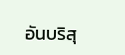อันบริสุ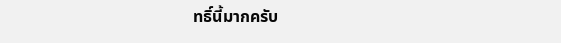ทธิ์นี้มากครับ